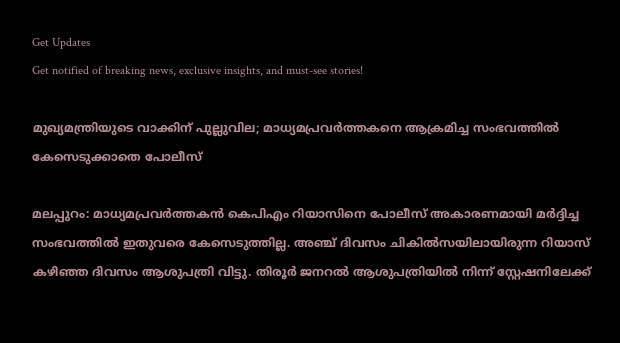Get Updates
Get notified of breaking news, exclusive insights, and must-see stories!

മുഖ്യമന്ത്രിയുടെ വാക്കിന് പുല്ലുവില; മാധ്യമപ്രവര്‍ത്തകനെ ആക്രമിച്ച സംഭവത്തില്‍ കേസെടുക്കാതെ പോലീസ്

മലപ്പുറം: മാധ്യമപ്രവര്‍ത്തകന്‍ കെപിഎം റിയാസിനെ പോലീസ് അകാരണമായി മര്‍ദ്ദിച്ച സംഭവത്തില്‍ ഇതുവരെ കേസെടുത്തില്ല. അഞ്ച് ദിവസം ചികില്‍സയിലായിരുന്ന റിയാസ് കഴിഞ്ഞ ദിവസം ആശുപത്രി വിട്ടു. തിരൂര്‍ ജനറല്‍ ആശുപത്രിയില്‍ നിന്ന് സ്റ്റേഷനിലേക്ക്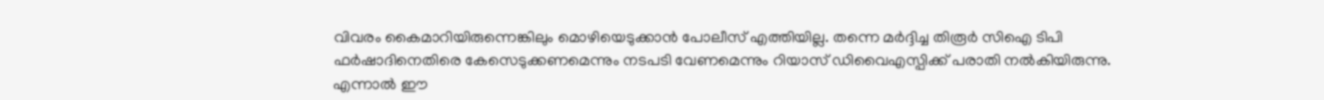വിവരം കൈമാറിയിരുന്നെങ്കിലും മൊഴിയെടുക്കാന്‍ പോലീസ് എത്തിയില്ല. തന്നെ മര്‍ദ്ദിച്ച തിരൂര്‍ സിഐ ടിപി ഫര്‍ഷാദിനെതിരെ കേസെടുക്കണമെന്നും നടപടി വേണമെന്നും റിയാസ് ഡിവൈഎസ്പിക്ക് പരാതി നല്‍കിയിരുന്നു. എന്നാല്‍ ഈ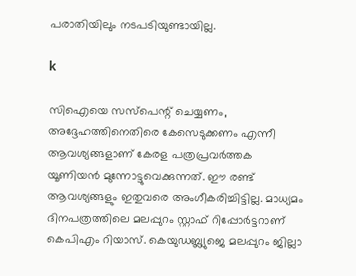പരാതിയിലും നടപടിയുണ്ടായില്ല.

k

സിഐയെ സസ്‌പെന്റ് ചെയ്യണം, അദ്ദേഹത്തിനെതിരെ കേസെടുക്കണം എന്നീ ആവശ്യങ്ങളാണ് കേരള പത്രപ്രവര്‍ത്തക യൂണിയന്‍ മുന്നോട്ടുവെക്കുന്നത്. ഈ രണ്ട് ആവശ്യങ്ങളും ഇതുവരെ അംഗീകരിച്ചിട്ടില്ല. മാധ്യമം ദിനപത്രത്തിലെ മലപ്പുറം സ്റ്റാഫ് റിപ്പോര്‍ട്ടറാണ് കെപിഎം റിയാസ്. കെയുഡബ്ല്യുജെ മലപ്പുറം ജില്ലാ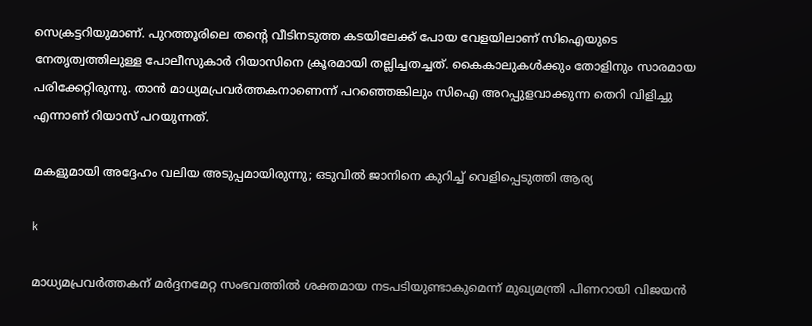സെക്രട്ടറിയുമാണ്. പുറത്തൂരിലെ തന്റെ വീടിനടുത്ത കടയിലേക്ക് പോയ വേളയിലാണ് സിഐയുടെ നേതൃത്വത്തിലുള്ള പോലീസുകാര്‍ റിയാസിനെ ക്രൂരമായി തല്ലിച്ചതച്ചത്. കൈകാലുകള്‍ക്കും തോളിനും സാരമായ പരിക്കേറ്റിരുന്നു. താന്‍ മാധ്യമപ്രവര്‍ത്തകനാണെന്ന് പറഞ്ഞെങ്കിലും സിഐ അറപ്പുളവാക്കുന്ന തെറി വിളിച്ചു എന്നാണ് റിയാസ് പറയുന്നത്.

മകളുമായി അദ്ദേഹം വലിയ അടുപ്പമായിരുന്നു; ഒടുവിൽ ജാനിനെ കുറിച്ച് വെളിപ്പെടുത്തി ആര്യ

k

മാധ്യമപ്രവര്‍ത്തകന് മര്‍ദ്ദനമേറ്റ സംഭവത്തില്‍ ശക്തമായ നടപടിയുണ്ടാകുമെന്ന് മുഖ്യമന്ത്രി പിണറായി വിജയന്‍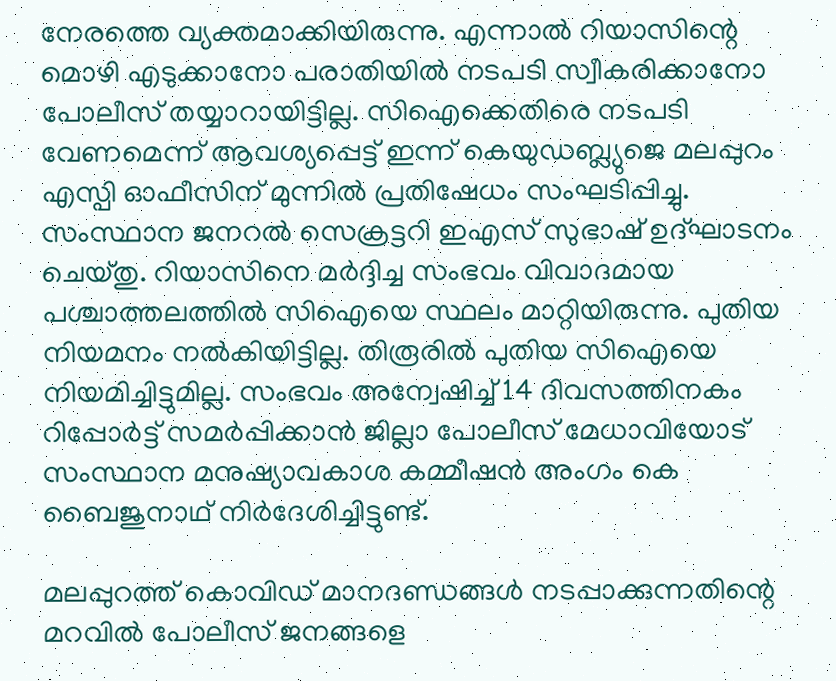നേരത്തെ വ്യക്തമാക്കിയിരുന്നു. എന്നാല്‍ റിയാസിന്റെ മൊഴി എടുക്കാനോ പരാതിയില്‍ നടപടി സ്വീകരിക്കാനോ പോലീസ് തയ്യാറായിട്ടില്ല. സിഐക്കെതിരെ നടപടി വേണമെന്ന് ആവശ്യപ്പെട്ട് ഇന്ന് കെയുഡബ്ല്യുജെ മലപ്പുറം എസ്പി ഓഫീസിന് മുന്നില്‍ പ്രതിഷേധം സംഘടിപ്പിച്ചു. സംസ്ഥാന ജനറല്‍ സെക്രട്ടറി ഇഎസ് സുഭാഷ് ഉദ്ഘാടനം ചെയ്തു. റിയാസിനെ മര്‍ദ്ദിച്ച സംഭവം വിവാദമായ പശ്ചാത്തലത്തില്‍ സിഐയെ സ്ഥലം മാറ്റിയിരുന്നു. പുതിയ നിയമനം നല്‍കിയിട്ടില്ല. തിരൂരില്‍ പുതിയ സിഐയെ നിയമിച്ചിട്ടുമില്ല. സംഭവം അന്വേഷിച്ച് 14 ദിവസത്തിനകം റിപ്പോര്‍ട്ട് സമര്‍പ്പിക്കാന്‍ ജില്ലാ പോലീസ് മേധാവിയോട് സംസ്ഥാന മനുഷ്യാവകാശ കമ്മീഷന്‍ അംഗം കെ ബൈജുനാഥ് നിര്‍ദേശിച്ചിട്ടുണ്ട്.

മലപ്പുറത്ത് കൊവിഡ് മാനദണ്ഡങ്ങള്‍ നടപ്പാക്കുന്നതിന്റെ മറവില്‍ പോലീസ് ജനങ്ങളെ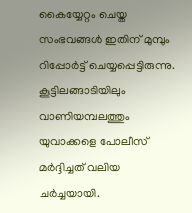കൈയ്യേറ്റം ചെയ്ത സംഭവങ്ങള്‍ ഇതിന് മുമ്പും റിപ്പോര്‍ട്ട് ചെയ്യപ്പെട്ടിരുന്നു. കൂട്ടിലങ്ങാടിയിലും വാണിയമ്പലത്തും യുവാക്കളെ പോലീസ് മര്‍ദ്ദിച്ചത് വലിയ ചര്‍ച്ചയായി.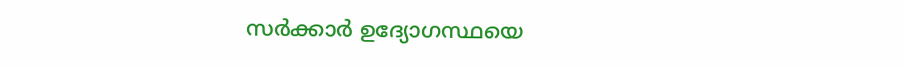സര്‍ക്കാര്‍ ഉദ്യോഗസ്ഥയെ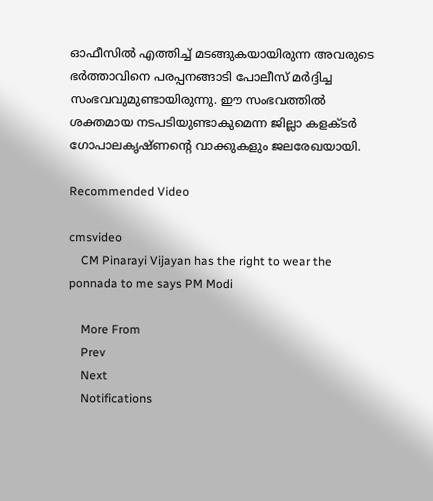ഓഫീസില്‍ എത്തിച്ച് മടങ്ങുകയായിരുന്ന അവരുടെ ഭര്‍ത്താവിനെ പരപ്പനങ്ങാടി പോലീസ് മര്‍ദ്ദിച്ച സംഭവവുമുണ്ടായിരുന്നു. ഈ സംഭവത്തില്‍ ശക്തമായ നടപടിയുണ്ടാകുമെന്ന ജില്ലാ കളക്ടര്‍ ഗോപാലകൃഷ്ണന്റെ വാക്കുകളും ജലരേഖയായി.

Recommended Video

cmsvideo
    CM Pinarayi Vijayan has the right to wear the ponnada to me says PM Modi

    More From
    Prev
    Next
    Notifications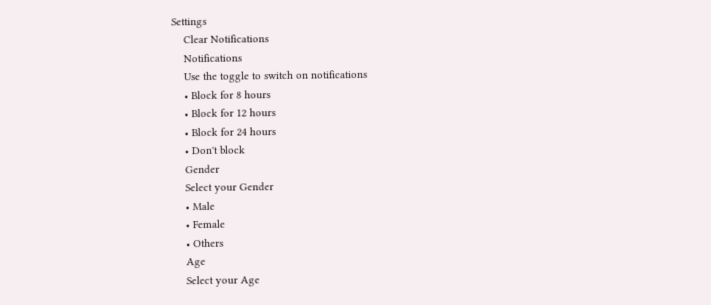Settings
    Clear Notifications
    Notifications
    Use the toggle to switch on notifications
    • Block for 8 hours
    • Block for 12 hours
    • Block for 24 hours
    • Don't block
    Gender
    Select your Gender
    • Male
    • Female
    • Others
    Age
    Select your Age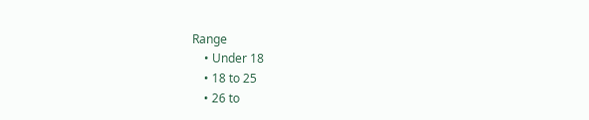Range
    • Under 18
    • 18 to 25
    • 26 to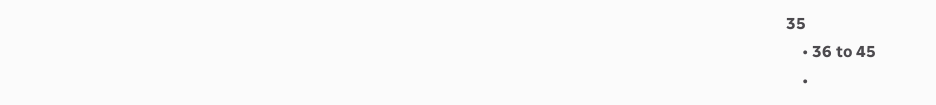35
    • 36 to 45
    •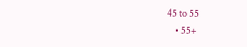45 to 55
    • 55+